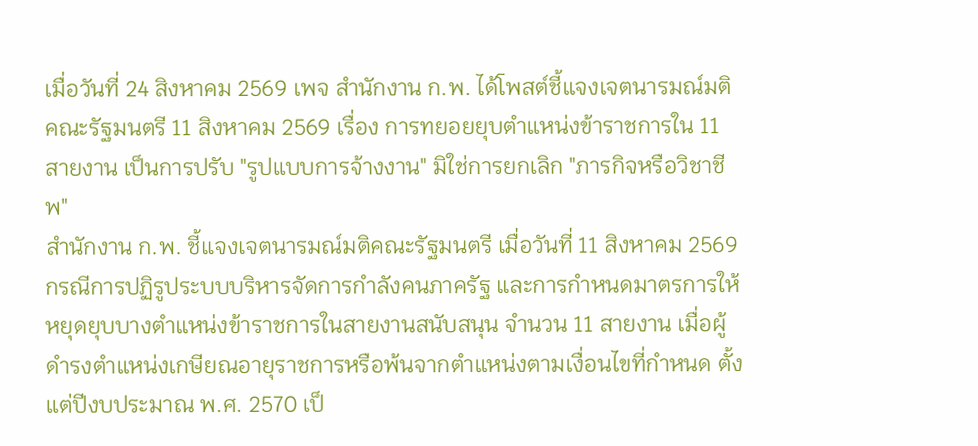เมื่อวันที่ 24 สิงหาคม 2569 เพจ สำนักงาน ก.พ. ได้โพสต์ชี้แจงเจตนารมณ์มติคณะรัฐมนตรี 11 สิงหาคม 2569 เรื่อง การทยอยยุบตำแหน่งข้าราชการใน 11 สายงาน เป็นการปรับ "รูปแบบการจ้างงาน" มิใช่การยกเลิก "ภารกิจหรือวิชาชีพ"
สำนักงาน ก.พ. ชี้แจงเจตนารมณ์มติคณะรัฐมนตรี เมื่อวันที่ 11 สิงหาคม 2569 กรณีการปฏิรูประบบบริหารจัดการกำลังคนภาครัฐ และการกำหนดมาตรการให้หยุดยุบบางตำแหน่งข้าราชการในสายงานสนับสนุน จำนวน 11 สายงาน เมื่อผู้ดำรงตำแหน่งเกษียณอายุราชการหรือพ้นจากตำแหน่งตามเงื่อนไขที่กำหนด ตั้งแต่ปีงบประมาณ พ.ศ. 2570 เป็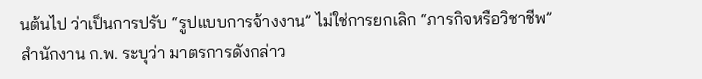นต้นไป ว่าเป็นการปรับ “รูปแบบการจ้างงาน” ไม่ใช่การยกเลิก “ภารกิจหรือวิชาชีพ”
สำนักงาน ก.พ. ระบุว่า มาตรการดังกล่าว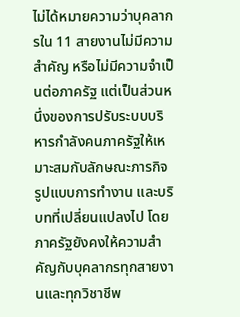ไม่ได้หมายความว่าบุคลากรใน 11 สายงานไม่มีความสำคัญ หรือไม่มีความจำเป็นต่อภาครัฐ แต่เป็นส่วนหนึ่งของการปรับระบบบริหารกำลังคนภาครัฐให้เหมาะสมกับลักษณะภารกิจ รูปแบบการทำงาน และบริบทที่เปลี่ยนแปลงไป โดยภาครัฐยังคงให้ความสำคัญกับบุคลากรทุกสายงานและทุกวิชาชีพ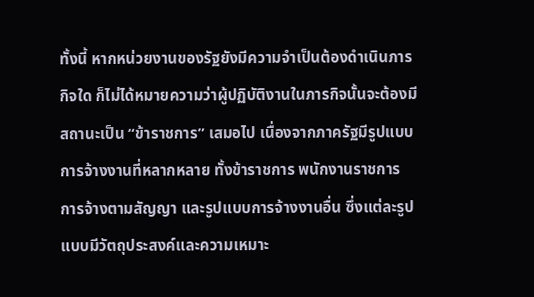ทั้งนี้ หากหน่วยงานของรัฐยังมีความจำเป็นต้องดำเนินภารกิจใด ก็ไม่ได้หมายความว่าผู้ปฏิบัติงานในภารกิจนั้นจะต้องมีสถานะเป็น “ข้าราชการ” เสมอไป เนื่องจากภาครัฐมีรูปแบบการจ้างงานที่หลากหลาย ทั้งข้าราชการ พนักงานราชการ การจ้างตามสัญญา และรูปแบบการจ้างงานอื่น ซึ่งแต่ละรูปแบบมีวัตถุประสงค์และความเหมาะ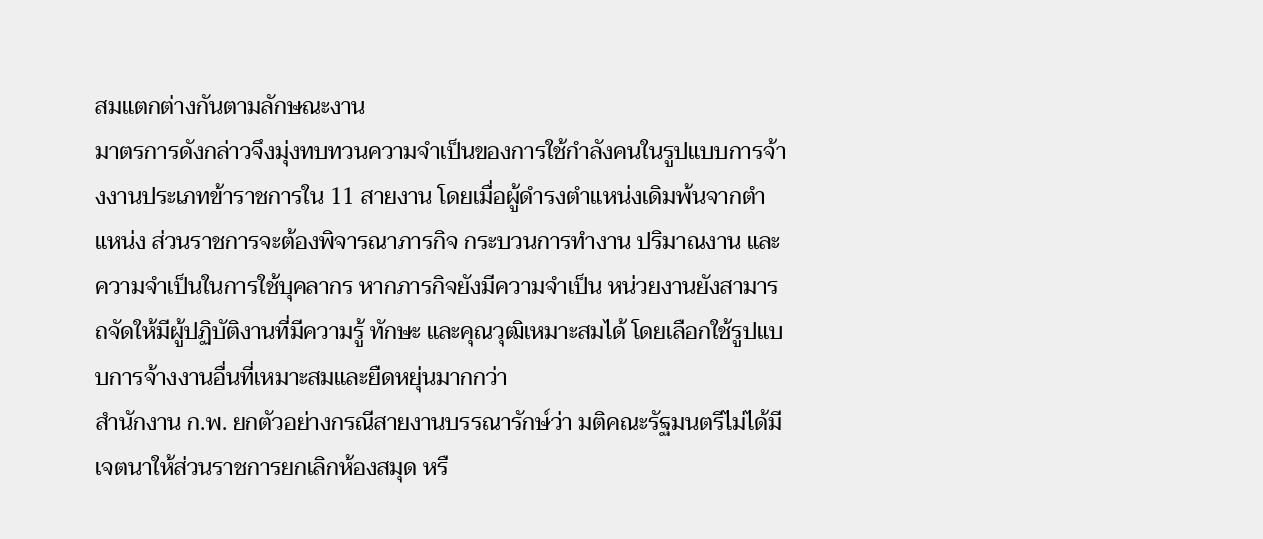สมแตกต่างกันตามลักษณะงาน
มาตรการดังกล่าวจึงมุ่งทบทวนความจำเป็นของการใช้กำลังคนในรูปแบบการจ้างงานประเภทข้าราชการใน 11 สายงาน โดยเมื่อผู้ดำรงตำแหน่งเดิมพ้นจากตำแหน่ง ส่วนราชการจะต้องพิจารณาภารกิจ กระบวนการทำงาน ปริมาณงาน และความจำเป็นในการใช้บุคลากร หากภารกิจยังมีความจำเป็น หน่วยงานยังสามารถจัดให้มีผู้ปฏิบัติงานที่มีความรู้ ทักษะ และคุณวุฒิเหมาะสมได้ โดยเลือกใช้รูปแบบการจ้างงานอื่นที่เหมาะสมและยืดหยุ่นมากกว่า
สำนักงาน ก.พ. ยกตัวอย่างกรณีสายงานบรรณารักษ์ว่า มติคณะรัฐมนตรีไม่ได้มีเจตนาให้ส่วนราชการยกเลิกห้องสมุด หรื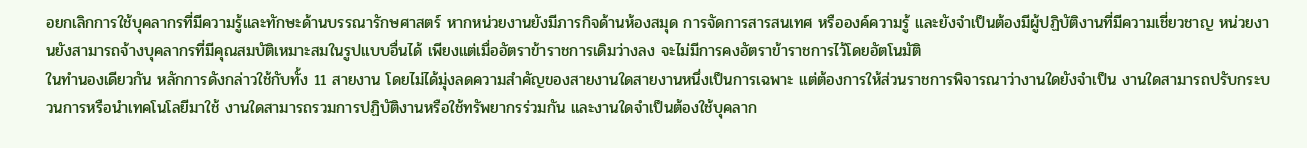อยกเลิกการใช้บุคลากรที่มีความรู้และทักษะด้านบรรณารักษศาสตร์ หากหน่วยงานยังมีภารกิจด้านห้องสมุด การจัดการสารสนเทศ หรือองค์ความรู้ และยังจำเป็นต้องมีผู้ปฏิบัติงานที่มีความเชี่ยวชาญ หน่วยงานยังสามารถจ้างบุคลากรที่มีคุณสมบัติเหมาะสมในรูปแบบอื่นได้ เพียงแต่เมื่ออัตราข้าราชการเดิมว่างลง จะไม่มีการคงอัตราข้าราชการไว้โดยอัตโนมัติ
ในทำนองเดียวกัน หลักการดังกล่าวใช้กับทั้ง 11 สายงาน โดยไม่ได้มุ่งลดความสำคัญของสายงานใดสายงานหนึ่งเป็นการเฉพาะ แต่ต้องการให้ส่วนราชการพิจารณาว่างานใดยังจำเป็น งานใดสามารถปรับกระบวนการหรือนำเทคโนโลยีมาใช้ งานใดสามารถรวมการปฏิบัติงานหรือใช้ทรัพยากรร่วมกัน และงานใดจำเป็นต้องใช้บุคลาก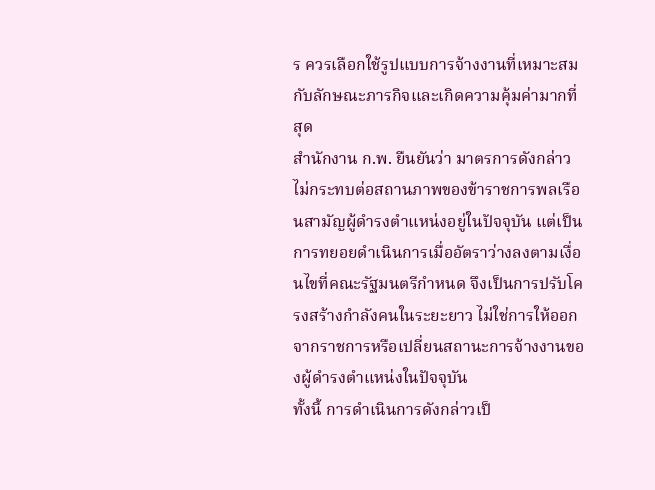ร ควรเลือกใช้รูปแบบการจ้างงานที่เหมาะสมกับลักษณะภารกิจและเกิดความคุ้มค่ามากที่สุด
สำนักงาน ก.พ. ยืนยันว่า มาตรการดังกล่าวไม่กระทบต่อสถานภาพของข้าราชการพลเรือนสามัญผู้ดำรงตำแหน่งอยู่ในปัจจุบัน แต่เป็นการทยอยดำเนินการเมื่ออัตราว่างลงตามเงื่อนไขที่คณะรัฐมนตรีกำหนด จึงเป็นการปรับโครงสร้างกำลังคนในระยะยาว ไม่ใช่การให้ออกจากราชการหรือเปลี่ยนสถานะการจ้างงานของผู้ดำรงตำแหน่งในปัจจุบัน
ทั้งนี้ การดำเนินการดังกล่าวเป็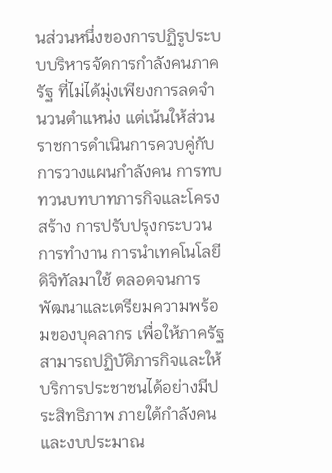นส่วนหนึ่งของการปฏิรูประบบบริหารจัดการกำลังคนภาครัฐ ที่ไม่ได้มุ่งเพียงการลดจำนวนตำแหน่ง แต่เน้นให้ส่วนราชการดำเนินการควบคู่กับการวางแผนกำลังคน การทบทวนบทบาทภารกิจและโครงสร้าง การปรับปรุงกระบวนการทำงาน การนำเทคโนโลยีดิจิทัลมาใช้ ตลอดจนการพัฒนาและเตรียมความพร้อมของบุคลากร เพื่อให้ภาครัฐสามารถปฏิบัติภารกิจและให้บริการประชาชนได้อย่างมีประสิทธิภาพ ภายใต้กำลังคนและงบประมาณ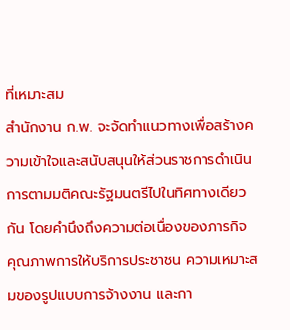ที่เหมาะสม
สำนักงาน ก.พ. จะจัดทำแนวทางเพื่อสร้างความเข้าใจและสนับสนุนให้ส่วนราชการดำเนินการตามมติคณะรัฐมนตรีไปในทิศทางเดียวกัน โดยคำนึงถึงความต่อเนื่องของภารกิจ คุณภาพการให้บริการประชาชน ความเหมาะสมของรูปแบบการจ้างงาน และกา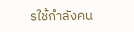รใช้กำลังคน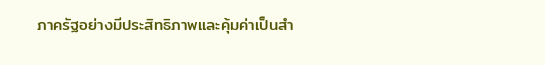ภาครัฐอย่างมีประสิทธิภาพและคุ้มค่าเป็นสำ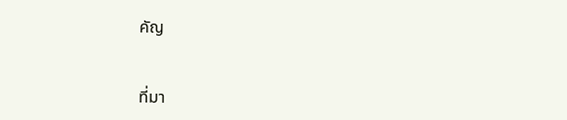คัญ


ที่มา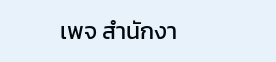เพจ สำนักงา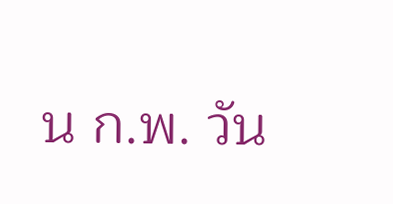น ก.พ. วัน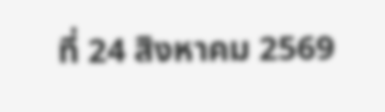ที่ 24 สิงหาคม 2569